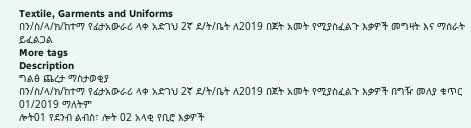Textile, Garments and Uniforms
በን/ስ/ላ/ክ/ከተማ የፊታአውራሪ ላቀ አድገህ 2ኛ ደ/ት/ቤት ለ2019 በጀት አመት የሚያስፈልጉ እቃዎች መግዛት እና ማሰራት ይፈልጋል
More tags
Description
ግልፅ ጨረታ ማስታወቂያ
በን/ስ/ላ/ክ/ከተማ የፊታአውራሪ ላቀ አድገህ 2ኛ ደ/ት/ቤት ለ2019 በጀት አመት የሚያስፈልጉ እቃዎች በግዥ መለያ ቁጥር 01/2019 ማለትም
ሎት01 የደንብ ልብስ፣ ሎት 02 አላቂ የቢሮ እቃዎች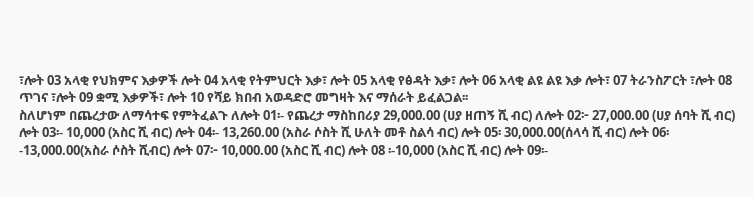፣ሎት 03 አላቂ የህክምና እቃዎች ሎት 04 አላቂ የትምህርት እቃ፣ ሎት 05 አላቂ የፅዳት እቃ፣ ሎት 06 አላቂ ልዩ ልዩ እቃ ሎት፣ 07 ትራንስፖርት ፣ሎት 08 ጥገና ፣ሎት 09 ቋሚ እቃዎች፣ ሎት 10 የሻይ ክበብ አወዳድሮ መግዛት እና ማሰራት ይፈልጋል፡፡
ስለሆነም በጨረታው ለማሳተፍ የምትፈልጉ ለሎት 01፡- የጨረታ ማስከበሪያ 29,000.00 (ሀያ ዘጠኝ ሺ ብር) ለሎት 02፦ 27,000.00 (ሀያ ሰባት ሺ ብር) ሎት 03፡- 10,000 (አስር ሺ ብር) ሎት 04፡- 13,260.00 (አስራ ሶስት ሺ ሁለት መቶ ስልሳ ብር) ሎት 05፡ 30,000.00(ሰላሳ ሺ ብር) ሎት 06፡ -13,000.00(አስራ ሶስት ሺብር) ሎት 07፦ 10,000.00 (አስር ሺ ብር) ሎት 08 ፡-10,000 (አስር ሺ ብር) ሎት 09፡-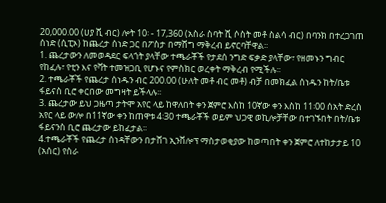20,000.00 (ሀያ ሺ ብር) ሎት 10፡ - 17,360 (አስራ ስባት ሺ ሶስት መቶ ስልሳ ብር) በባንክ በተረጋገጠ ሰነድ (ሲፒኦ) ከጨረታ ሰነድ ጋር በፖስታ በማሸግ ማቅረብ ይኖርባቸዋል፡፡
1. ጨረታውን ለመወዳደር ፍላጎት ያላቸው ተጫራቾች የታደሰ ንግድ ፍቃድ ያላቸው፣ የዘመኑን ግብር የከፈሉ፣ የቲን እና የቫት ተመዝጋቢ የሆኑና የምስክር ወረቀት ማቅረብ የሚችሉ፡፡
2. ተጫራቾች የጨረታ ሰነዱን ብር 200.00 (ሁለት መቶ ብር መቶ) ብቻ በመክፈል ሰነዱን ከት/ቤቱ ፋይናስ ቢሮ ቀርበው መግዛት ይችላሉ፡፡
3. ጨረታው ይህ ጋዜጣ ታትሞ አየር ላይ ከዋለበት ቀን ጀምሮ እስከ 10ኛው ቀን እስከ 11፡00 ሰአት ድረስ አየር ላይ ውሎ በ11ኛው ቀን ከጠዋቱ 4፡30 ተጫራቾች ወይም ህጋዊ ወኪሎቻቸው በተገኙበት በት/ቤቱ ፋይናንስ ቢሮ ጨረታው ይከፈታል፡፡
4.ተጫራቾች የጨረታ ሰነዳቸውን በታሸገ ኢንቨሎፕ ማስታወቂያው ከወጣበት ቀን ጀምሮ ለተከታታይ 10 (አሰር) የስራ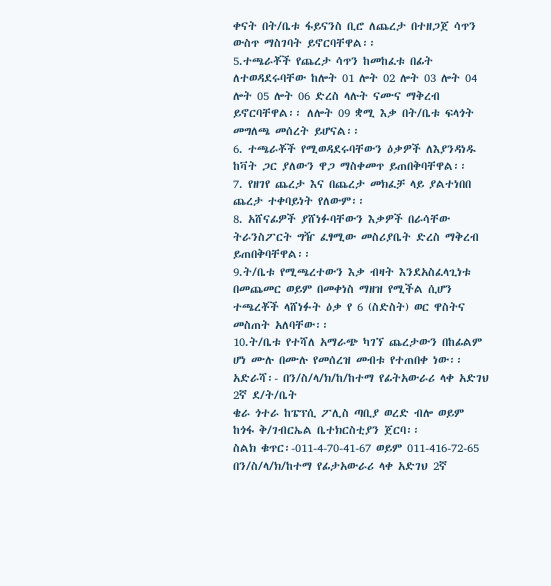ቀናት በት/ቤቱ ፋይናንስ ቢሮ ለጨረታ በተዘጋጀ ሳጥን ውስጥ ማስገባት ይኖርባቸዋል፡፡
5.ተጫራቾች የጨረታ ሳጥን ከመከፈቱ በፊት ለተወዳደሩባቸው ከሎት 01 ሎት 02 ሎት 03 ሎት 04 ሎት 05 ሎት 06 ድረስ ላሉት ናሙና ማቅረብ ይኖርባቸዋል፡፡ ለሎት 09 ቋሚ እቃ በት/ቤቱ ፍላጎት መግለጫ መሰረት ይሆናል፡፡
6. ተጫራቾች የሚወዳደሩባቸውን ዕቃዎች ለእያንዳነዱ ከቫት ጋር ያለውን ዋጋ ማስቀመጥ ይጠበቅባቸዋል፡፡
7. የዘገየ ጨረታ እና በጨረታ መክፈቻ ላይ ያልተነበበ ጨረታ ተቀባይነት የለውም፡፡
8. አሸናፊዎች ያሸነፉባቸውን እቃዎች በራሳቸው ትራንስፖርት ግዥ ፈፃሚው መስሪያቤት ድረስ ማቅረብ ይጠበቅባቸዋል፡፡
9.ት/ቤቱ የሚጫረተውን እቃ ብዛት እንደአስፈላጊነቱ በመጨመር ወይም በመቀነስ ማዘዝ የሚችል ሲሆን ተጫረቾች ላሸነፉት ዕቃ የ 6 (ስድስት) ወር ዋስትና መስጠት አለባቸው፡፡
10.ት/ቤቱ የተሻለ አማራጭ ካገኘ ጨረታውን በከፊልም ሆነ ሙሉ በሙሉ የመሰረዝ መብቱ የተጠበቀ ነው፡፡
አድራሻ፡- በን/ስ/ላ/ክ/ከ/ከተማ የፊትአውራሪ ላቀ አድገህ 2ኛ ደ/ት/ቤት
ቄራ ጎተራ ከፔፕሲ ፖሊስ ጣቢያ ወረድ ብሎ ወይም ከጎፋ ቅ/ገብርኤል ቤተክርስቲያን ጀርባ፡፡
ስልክ ቁጥር፡-011-4-70-41-67 ወይም 011-416-72-65
በን/ስ/ላ/ክ/ከተማ የፊታአውራሪ ላቀ አድገህ 2ኛ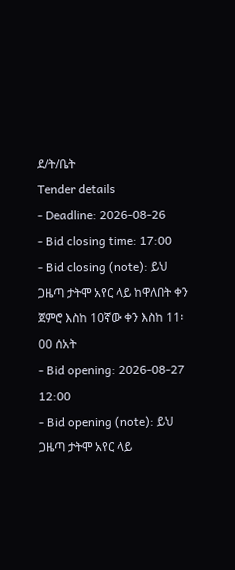ደ/ት/ቤት
Tender details
- Deadline: 2026-08-26
- Bid closing time: 17:00
- Bid closing (note): ይህ ጋዜጣ ታትሞ አየር ላይ ከዋለበት ቀን ጀምሮ እስከ 10ኛው ቀን እስከ 11፡00 ሰአት
- Bid opening: 2026-08-27 12:00
- Bid opening (note): ይህ ጋዜጣ ታትሞ አየር ላይ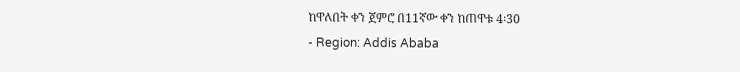ከዋለበት ቀን ጀምሮ በ11ኛው ቀን ከጠዋቱ 4፡30
- Region: Addis Ababa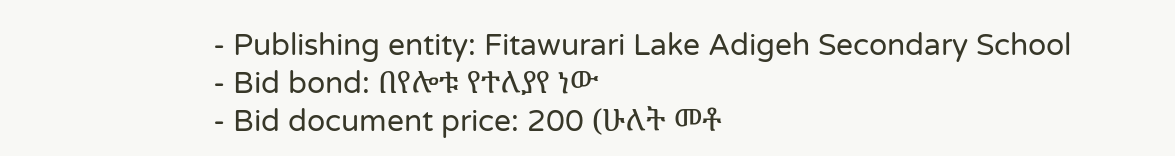- Publishing entity: Fitawurari Lake Adigeh Secondary School
- Bid bond: በየሎቱ የተለያየ ነው
- Bid document price: 200 (ሁለት መቶ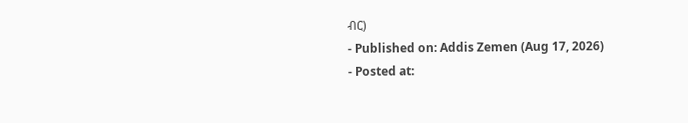ብር)
- Published on: Addis Zemen (Aug 17, 2026)
- Posted at: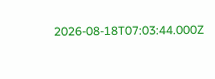2026-08-18T07:03:44.000Z